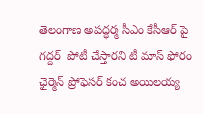తెలంగాణ అపద్ధర్మ సీఎం కేసీఆర్ పై  గద్దర్  పోటీ చేస్తారని టీ మాస్ ఫోరం ఛైర్మెన్ ప్రోఫెసర్ కంచ అయిలయ్య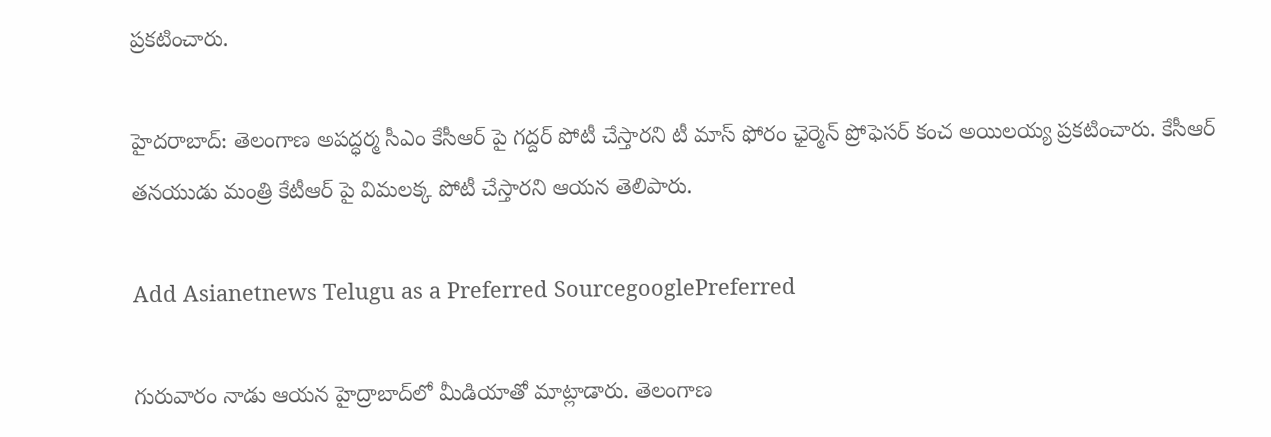ప్రకటించారు.

హైదరాబాద్: తెలంగాణ అపద్ధర్మ సీఎం కేసీఆర్ పై గద్దర్ పోటీ చేస్తారని టీ మాస్ ఫోరం ఛైర్మెన్ ప్రోఫెసర్ కంచ అయిలయ్య ప్రకటించారు. కేసీఆర్ తనయుడు మంత్రి కేటీఆర్ పై విమలక్క పోటీ చేస్తారని ఆయన తెలిపారు.

Add Asianetnews Telugu as a Preferred SourcegooglePreferred

గురువారం నాడు ఆయన హైద్రాబాద్‌లో మీడియాతో మాట్లాడారు. తెలంగాణ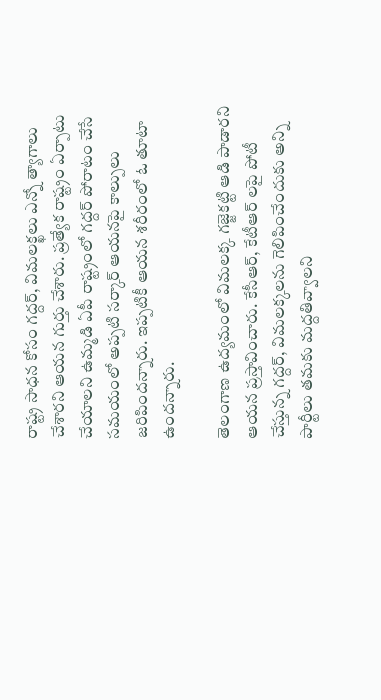రాష్ట్ర సాధన కోసం గద్దర్, విమలక్ఖలు ఎన్నో త్యాగాలు చేశారని ఆయన గుర్తు చేశారు. ప్రత్యేక రాష్ట్రం ఏర్పాటు చేయాలని ఉమ్మడి ఏపీ రాష్ట్రంలో గద్దర్ పోరాటం చేసే సమయంలో అప్పటి సర్కార్ ఆయనపై కాల్పులు జరిపిందన్నారు. ఇప్పటికీ ఆయన శరీరంలో ఓ తూటా ఉందన్నారు.

తెలంగాణ ఉద్యమంలో విమలక్క గజ్జెకట్టి ఆడి పాడారని ఆయన ప్రస్తావించారు. కేసీఆర్, కేటీఆర్ లపై పోటీ చేస్తున్న గద్దర్, విమలక్కలను గెలిపించేందుకు అన్ని పార్టీలు తమకు మద్దతివ్వాలని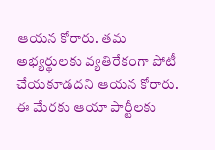ఆయన కోరారు. తమ అభ్యర్థులకు వ్యతిరేకంగా పోటీ చేయకూడదని ఆయన కోరారు. ఈ మేరకు ఆయా పార్టీలకు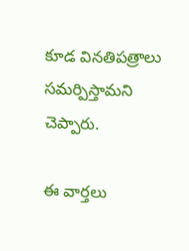కూడ వినతిపత్రాలు సమర్పిస్తామని చెప్పారు.

ఈ వార్తలు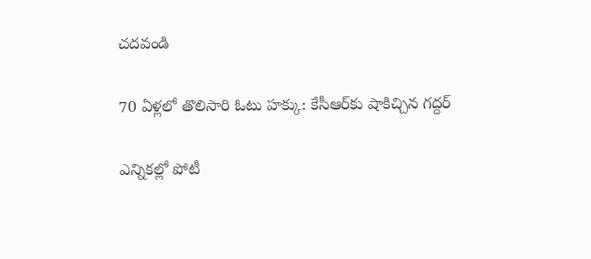చదవండి

70 ఏళ్లలో తొలిసారి ఓటు హక్కు: కేసీఆర్‌‌కు షాకిచ్చిన గద్దర్

ఎన్నికల్లో పోటీ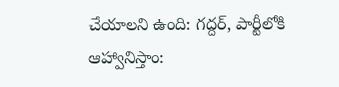చేయాలని ఉంది: గద్దర్, పార్టీలోకి ఆహ్వానిస్తాం: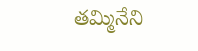తమ్మినేని